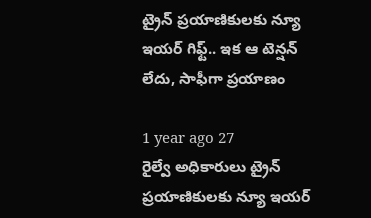ట్రైన్ ప్రయాణికులకు న్యూ ఇయర్ గిఫ్ట్.. ఇక ఆ టెన్షన్ లేదు, సాఫీగా ప్రయాణం

1 year ago 27
రైల్వే అధికారులు ట్రైన్ ప్రయాణికులకు న్యూ ఇయర్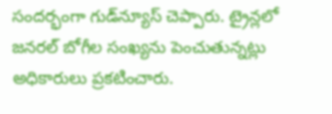సందర్భంగా గుడ్‌న్యూస్ చెప్పారు. ట్రైన్లలో జనరల్ బోగీల సంఖ్యను పెంచుతున్నట్లు అధికారులు ప్రకటించారు.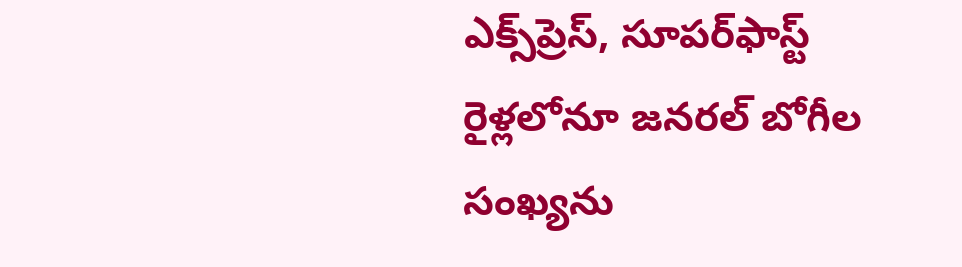ఎక్స్‌ప్రెస్, సూపర్‌ఫాస్ట్‌ రైళ్లలోనూ జనరల్ బోగీల సంఖ్యను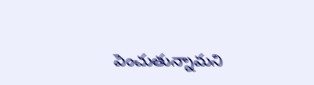పెంచుతున్నామని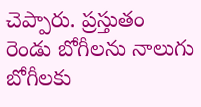చెప్పారు. ప్రస్తుతం రెండు బోగీలను నాలుగు బోగీలకు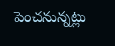పెంచనున్నట్లు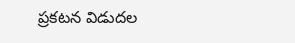ప్రకటన విడుదల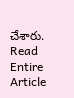చేశారు.
Read Entire Article